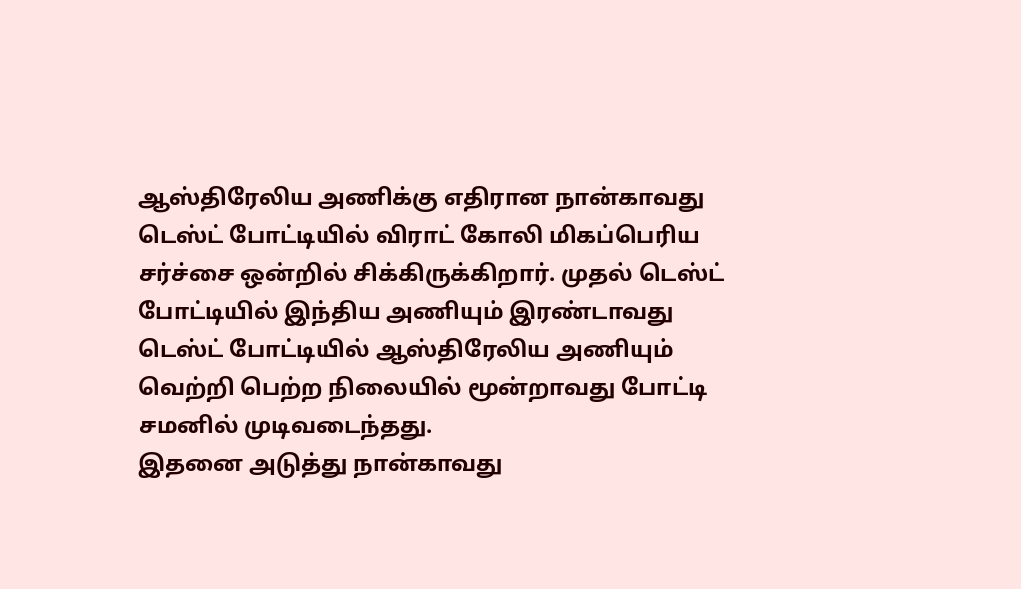ஆஸ்திரேலிய அணிக்கு எதிரான நான்காவது டெஸ்ட் போட்டியில் விராட் கோலி மிகப்பெரிய சர்ச்சை ஒன்றில் சிக்கிருக்கிறார். முதல் டெஸ்ட் போட்டியில் இந்திய அணியும் இரண்டாவது டெஸ்ட் போட்டியில் ஆஸ்திரேலிய அணியும் வெற்றி பெற்ற நிலையில் மூன்றாவது போட்டி சமனில் முடிவடைந்தது.
இதனை அடுத்து நான்காவது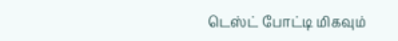டெஸ்ட் போட்டி மிகவும்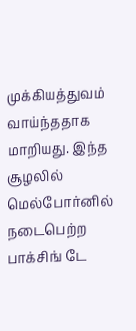முக்கியத்துவம் வாய்ந்ததாக மாறியது. இந்த சூழலில் மெல்போர்னில் நடைபெற்ற பாக்சிங் டே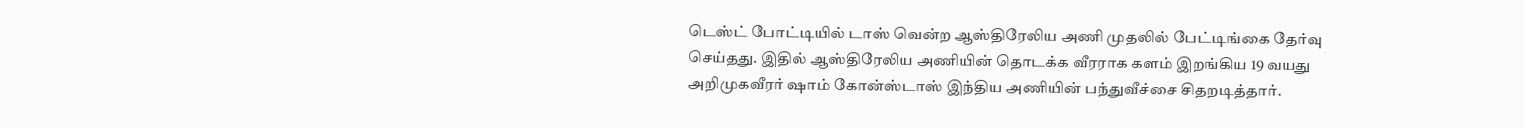டெஸ்ட் போட்டியில் டாஸ் வென்ற ஆஸ்திரேலிய அணி முதலில் பேட்டிங்கை தேர்வு செய்தது. இதில் ஆஸ்திரேலிய அணியின் தொடக்க வீரராக களம் இறங்கிய 19 வயது அறிமுகவீரர் ஷாம் கோன்ஸ்டாஸ் இந்திய அணியின் பந்துவீச்சை சிதறடித்தார்.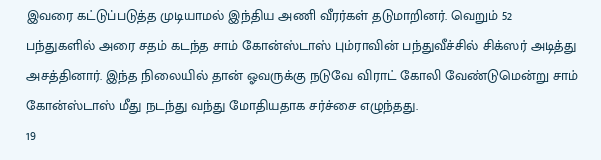இவரை கட்டுப்படுத்த முடியாமல் இந்திய அணி வீரர்கள் தடுமாறினர். வெறும் 52 பந்துகளில் அரை சதம் கடந்த சாம் கோன்ஸ்டாஸ் பும்ராவின் பந்துவீச்சில் சிக்ஸர் அடித்து அசத்தினார். இந்த நிலையில் தான் ஓவருக்கு நடுவே விராட் கோலி வேண்டுமென்று சாம் கோன்ஸ்டாஸ் மீது நடந்து வந்து மோதியதாக சர்ச்சை எழுந்தது.
19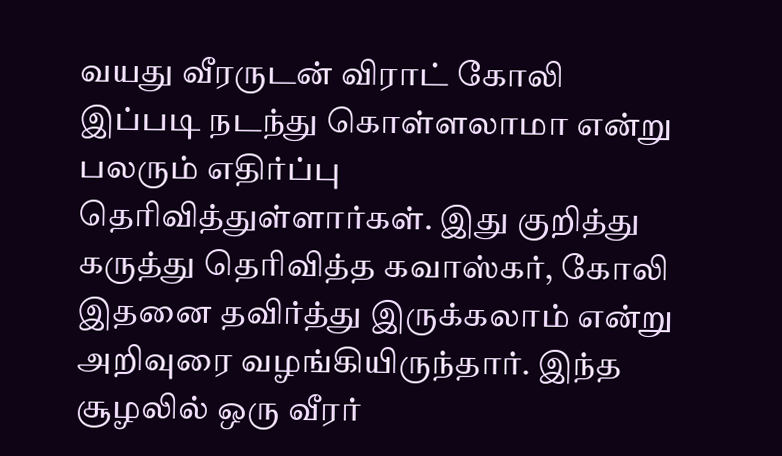வயது வீரருடன் விராட் கோலி இப்படி நடந்து கொள்ளலாமா என்று பலரும் எதிர்ப்பு தெரிவித்துள்ளார்கள். இது குறித்து கருத்து தெரிவித்த கவாஸ்கர், கோலி இதனை தவிர்த்து இருக்கலாம் என்று அறிவுரை வழங்கியிருந்தார். இந்த சூழலில் ஒரு வீரர்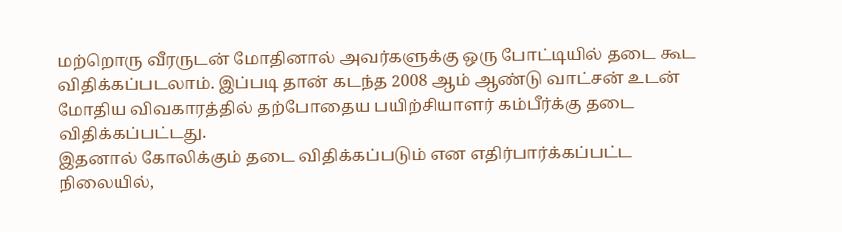மற்றொரு வீரருடன் மோதினால் அவர்களுக்கு ஒரு போட்டியில் தடை கூட விதிக்கப்படலாம். இப்படி தான் கடந்த 2008 ஆம் ஆண்டு வாட்சன் உடன் மோதிய விவகாரத்தில் தற்போதைய பயிற்சியாளர் கம்பீர்க்கு தடை விதிக்கப்பட்டது.
இதனால் கோலிக்கும் தடை விதிக்கப்படும் என எதிர்பார்க்கப்பட்ட நிலையில்,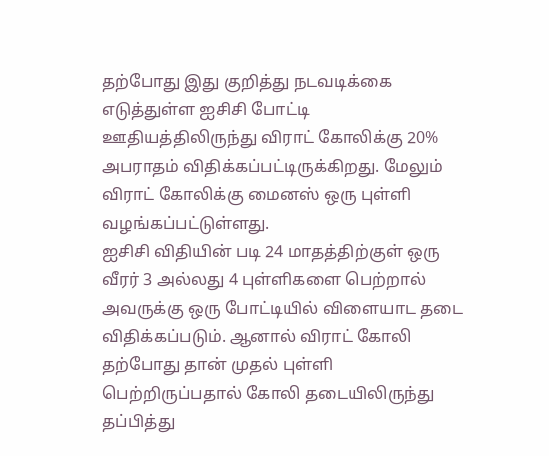தற்போது இது குறித்து நடவடிக்கை எடுத்துள்ள ஐசிசி போட்டி ஊதியத்திலிருந்து விராட் கோலிக்கு 20% அபராதம் விதிக்கப்பட்டிருக்கிறது. மேலும் விராட் கோலிக்கு மைனஸ் ஒரு புள்ளி வழங்கப்பட்டுள்ளது.
ஐசிசி விதியின் படி 24 மாதத்திற்குள் ஒரு வீரர் 3 அல்லது 4 புள்ளிகளை பெற்றால் அவருக்கு ஒரு போட்டியில் விளையாட தடை விதிக்கப்படும். ஆனால் விராட் கோலி தற்போது தான் முதல் புள்ளி பெற்றிருப்பதால் கோலி தடையிலிருந்து தப்பித்து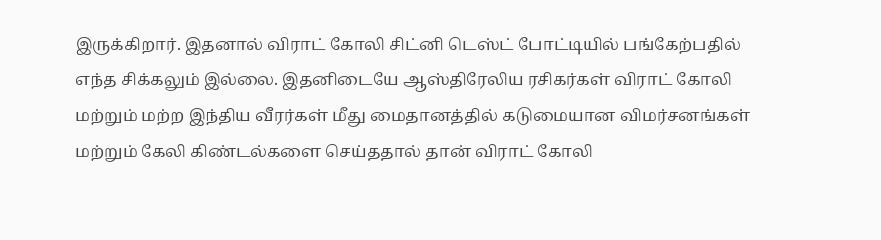இருக்கிறார். இதனால் விராட் கோலி சிட்னி டெஸ்ட் போட்டியில் பங்கேற்பதில் எந்த சிக்கலும் இல்லை. இதனிடையே ஆஸ்திரேலிய ரசிகர்கள் விராட் கோலி மற்றும் மற்ற இந்திய வீரர்கள் மீது மைதானத்தில் கடுமையான விமர்சனங்கள் மற்றும் கேலி கிண்டல்களை செய்ததால் தான் விராட் கோலி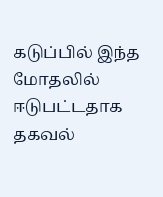கடுப்பில் இந்த மோதலில் ஈடுபட்டதாக தகவல்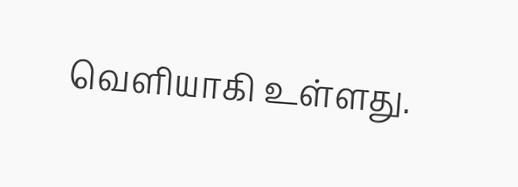வெளியாகி உள்ளது.